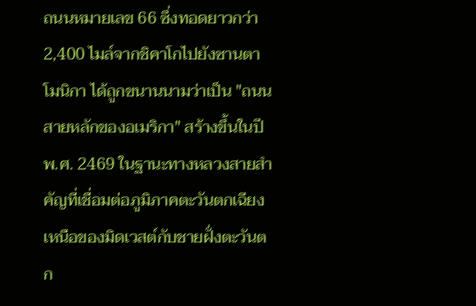ถนนหมายเลข 66 ซึ่งทอดยาวกว่า 2,400 ไมล์จากชิคาโกไปยังซานตาโมนิกา ได้ถูกขนานนามว่าเป็น "ถนนสายหลักของอเมริกา" สร้างขึ้นในปี พ.ศ. 2469 ในฐานะทางหลวงสายสำคัญที่เชื่อมต่อภูมิภาคตะวันตกเฉียงเหนือของมิดเวสต์กับชายฝั่งตะวันตก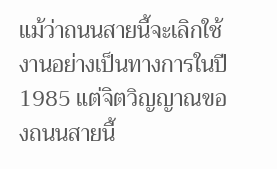แม้ว่าถนนสายนี้จะเลิกใช้งานอย่างเป็นทางการในปี 1985 แต่จิตวิญญาณของถนนสายนี้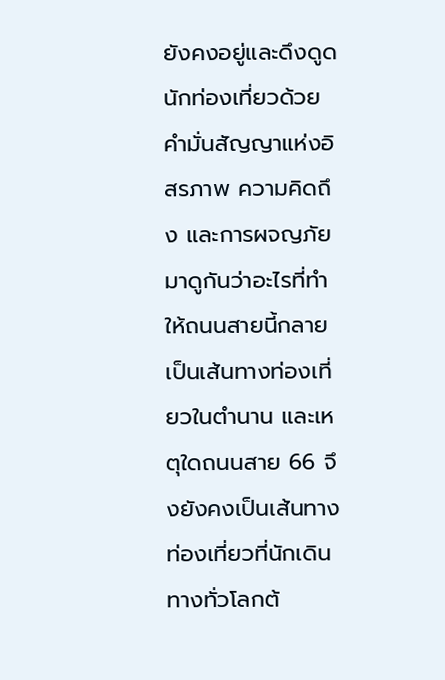ยังคงอยู่และดึงดูดนักท่องเที่ยวด้วยคำมั่นสัญญาแห่งอิสรภาพ ความคิดถึง และการผจญภัย มาดูกันว่าอะไรที่ทำให้ถนนสายนี้กลายเป็นเส้นทางท่องเที่ยวในตำนาน และเหตุใดถนนสาย 66 จึงยังคงเป็นเส้นทางท่องเที่ยวที่นักเดินทางทั่วโลกต้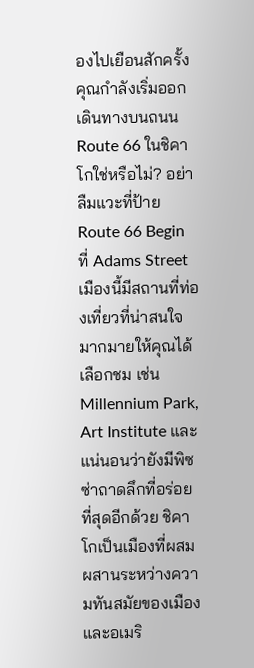องไปเยือนสักครั้ง
คุณกำลังเริ่มออกเดินทางบนถนน Route 66 ในชิคาโกใช่หรือไม่? อย่าลืมแวะที่ป้าย Route 66 Begin ที่ Adams Street เมืองนี้มีสถานที่ท่องเที่ยวที่น่าสนใจมากมายให้คุณได้เลือกชม เช่น Millennium Park, Art Institute และแน่นอนว่ายังมีพิซซ่าถาดลึกที่อร่อยที่สุดอีกด้วย ชิคาโกเป็นเมืองที่ผสมผสานระหว่างความทันสมัยของเมืองและอเมริ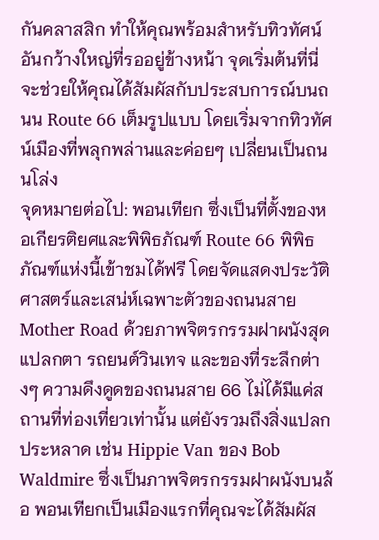กันคลาสสิก ทำให้คุณพร้อมสำหรับทิวทัศน์อันกว้างใหญ่ที่รออยู่ข้างหน้า จุดเริ่มต้นที่นี่จะช่วยให้คุณได้สัมผัสกับประสบการณ์บนถนน Route 66 เต็มรูปแบบ โดยเริ่มจากทิวทัศน์เมืองที่พลุกพล่านและค่อยๆ เปลี่ยนเป็นถนนโล่ง
จุดหมายต่อไป: พอนเทียก ซึ่งเป็นที่ตั้งของหอเกียรติยศและพิพิธภัณฑ์ Route 66 พิพิธภัณฑ์แห่งนี้เข้าชมได้ฟรี โดยจัดแสดงประวัติศาสตร์และเสน่ห์เฉพาะตัวของถนนสาย Mother Road ด้วยภาพจิตรกรรมฝาผนังสุดแปลกตา รถยนต์วินเทจ และของที่ระลึกต่างๆ ความดึงดูดของถนนสาย 66 ไม่ได้มีแค่สถานที่ท่องเที่ยวเท่านั้น แต่ยังรวมถึงสิ่งแปลกประหลาด เช่น Hippie Van ของ Bob Waldmire ซึ่งเป็นภาพจิตรกรรมฝาผนังบนล้อ พอนเทียกเป็นเมืองแรกที่คุณจะได้สัมผัส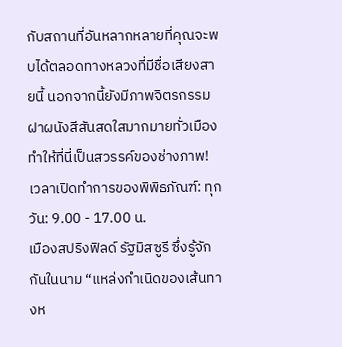กับสถานที่อันหลากหลายที่คุณจะพบได้ตลอดทางหลวงที่มีชื่อเสียงสายนี้ นอกจากนี้ยังมีภาพจิตรกรรมฝาผนังสีสันสดใสมากมายทั่วเมือง ทำให้ที่นี่เป็นสวรรค์ของช่างภาพ!
เวลาเปิดทำการของพิพิธภัณฑ์: ทุกวัน: 9.00 - 17.00 น.
เมืองสปริงฟิลด์ รัฐมิสซูรี ซึ่งรู้จักกันในนาม “แหล่งกำเนิดของเส้นทางห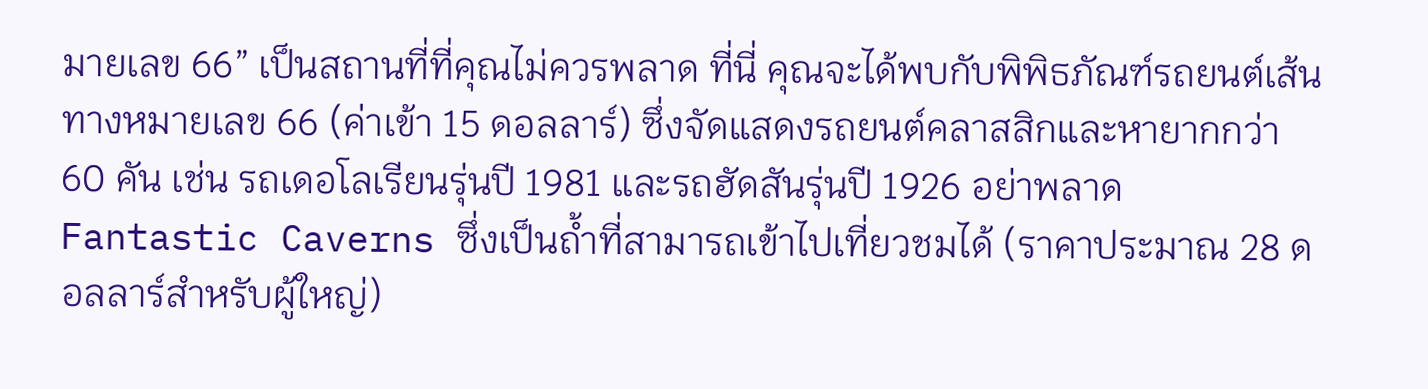มายเลข 66” เป็นสถานที่ที่คุณไม่ควรพลาด ที่นี่ คุณจะได้พบกับพิพิธภัณฑ์รถยนต์เส้นทางหมายเลข 66 (ค่าเข้า 15 ดอลลาร์) ซึ่งจัดแสดงรถยนต์คลาสสิกและหายากกว่า 60 คัน เช่น รถเดอโลเรียนรุ่นปี 1981 และรถฮัดสันรุ่นปี 1926 อย่าพลาด Fantastic Caverns ซึ่งเป็นถ้ำที่สามารถเข้าไปเที่ยวชมได้ (ราคาประมาณ 28 ดอลลาร์สำหรับผู้ใหญ่)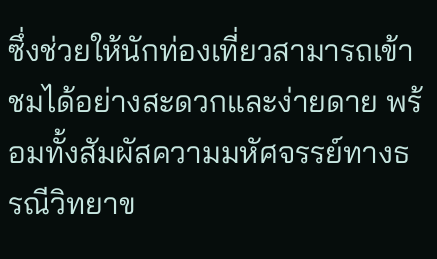ซึ่งช่วยให้นักท่องเที่ยวสามารถเข้าชมได้อย่างสะดวกและง่ายดาย พร้อมทั้งสัมผัสความมหัศจรรย์ทางธรณีวิทยาข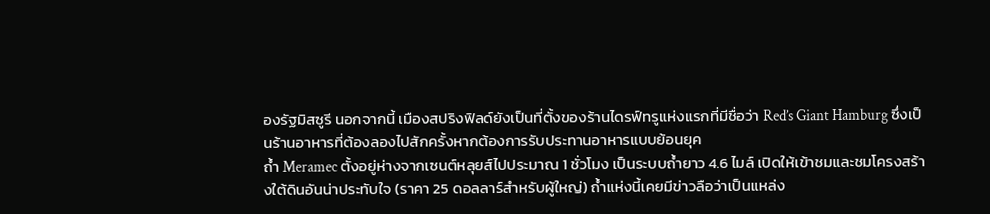องรัฐมิสซูรี นอกจากนี้ เมืองสปริงฟิลด์ยังเป็นที่ตั้งของร้านไดรฟ์ทรูแห่งแรกที่มีชื่อว่า Red’s Giant Hamburg ซึ่งเป็นร้านอาหารที่ต้องลองไปสักครั้งหากต้องการรับประทานอาหารแบบย้อนยุค
ถ้ำ Meramec ตั้งอยู่ห่างจากเซนต์หลุยส์ไปประมาณ 1 ชั่วโมง เป็นระบบถ้ำยาว 4.6 ไมล์ เปิดให้เข้าชมและชมโครงสร้างใต้ดินอันน่าประทับใจ (ราคา 25 ดอลลาร์สำหรับผู้ใหญ่) ถ้ำแห่งนี้เคยมีข่าวลือว่าเป็นแหล่ง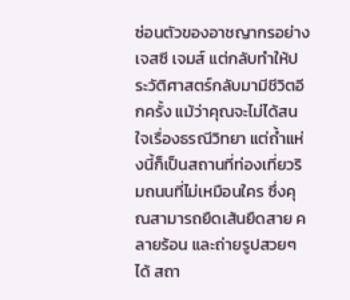ซ่อนตัวของอาชญากรอย่างเจสซี เจมส์ แต่กลับทำให้ประวัติศาสตร์กลับมามีชีวิตอีกครั้ง แม้ว่าคุณจะไม่ได้สนใจเรื่องธรณีวิทยา แต่ถ้ำแห่งนี้ก็เป็นสถานที่ท่องเที่ยวริมถนนที่ไม่เหมือนใคร ซึ่งคุณสามารถยืดเส้นยืดสาย คลายร้อน และถ่ายรูปสวยๆ ได้ สถา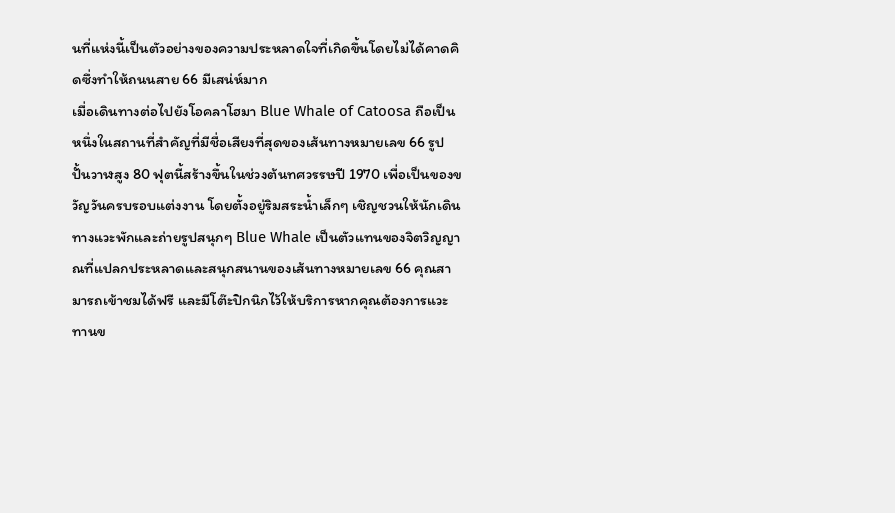นที่แห่งนี้เป็นตัวอย่างของความประหลาดใจที่เกิดขึ้นโดยไม่ได้คาดคิดซึ่งทำให้ถนนสาย 66 มีเสน่ห์มาก
เมื่อเดินทางต่อไปยังโอคลาโฮมา Blue Whale of Catoosa ถือเป็นหนึ่งในสถานที่สำคัญที่มีชื่อเสียงที่สุดของเส้นทางหมายเลข 66 รูปปั้นวาฬสูง 80 ฟุตนี้สร้างขึ้นในช่วงต้นทศวรรษปี 1970 เพื่อเป็นของขวัญวันครบรอบแต่งงาน โดยตั้งอยู่ริมสระน้ำเล็กๆ เชิญชวนให้นักเดินทางแวะพักและถ่ายรูปสนุกๆ Blue Whale เป็นตัวแทนของจิตวิญญาณที่แปลกประหลาดและสนุกสนานของเส้นทางหมายเลข 66 คุณสามารถเข้าชมได้ฟรี และมีโต๊ะปิกนิกไว้ให้บริการหากคุณต้องการแวะทานข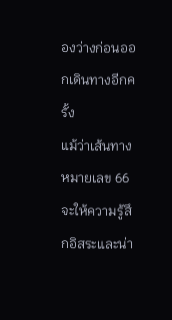องว่างก่อนออกเดินทางอีกครั้ง
แม้ว่าเส้นทางหมายเลข 66 จะให้ความรู้สึกอิสระและน่า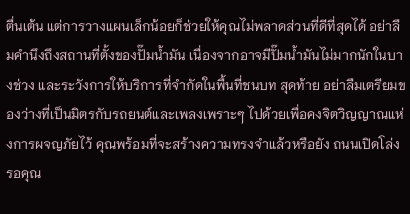ตื่นเต้น แต่การวางแผนเล็กน้อยก็ช่วยให้คุณไม่พลาดส่วนที่ดีที่สุดได้ อย่าลืมคำนึงถึงสถานที่ตั้งของปั๊มน้ำมัน เนื่องจากอาจมีปั๊มน้ำมันไม่มากนักในบางช่วง และระวังการให้บริการที่จำกัดในพื้นที่ชนบท สุดท้าย อย่าลืมเตรียมของว่างที่เป็นมิตรกับรถยนต์และเพลงเพราะๆ ไปด้วยเพื่อคงจิตวิญญาณแห่งการผจญภัยไว้ คุณพร้อมที่จะสร้างความทรงจำแล้วหรือยัง ถนนเปิดโล่งรอคุณ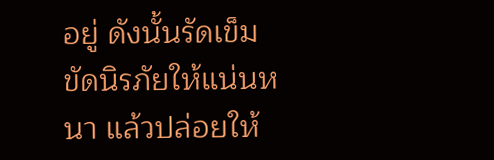อยู่ ดังนั้นรัดเข็มขัดนิรภัยให้แน่นหนา แล้วปล่อยให้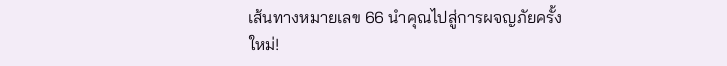เส้นทางหมายเลข 66 นำคุณไปสู่การผจญภัยครั้งใหม่!